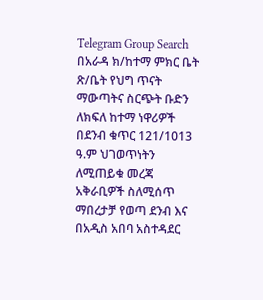Telegram Group Search
በአራዳ ክ/ከተማ ምክር ቤት ጽ/ቤት የህግ ጥናት ማውጣትና ስርጭት ቡድን ለክፍለ ከተማ ነዋሪዎች በደንብ ቁጥር 121/1013 ዓ.ም ህገወጥነትን ለሚጠይቁ መረጃ አቅራቢዎች ስለሚሰጥ ማበረታቻ የወጣ ደንብ እና በአዲስ አበባ አስተዳደር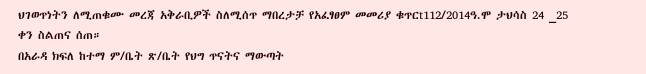ህገወጥነትን ለሚጠቁሙ መረጃ አቅራቢዎች ስለሚሰጥ ማበረታቻ የአፈፃፀም መመሪያ ቁጥርt112/2014ዓ.ሞ ታህሳስ 24 _25 ቀን ስልጠና ሰጠ።
በአራዳ ክፍለ ከተማ ም/ቤት ጽ/ቤት የህግ ጥናትና ማውጣት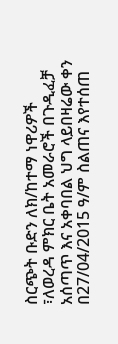ስርጭት ቡድን ለክ/ከተማ ነዋሪዎች ፣ለወረዳ ምክር ቤት አመራሮች በጉዲፈቻ አሰጣጥ እና አቀባበል ህግ ላይበዛሬው ቀን በ27/04/2015 ዓ/ም ስልጠና እየተሰጠ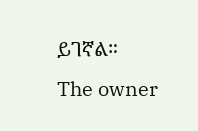ይገኛል።
The owner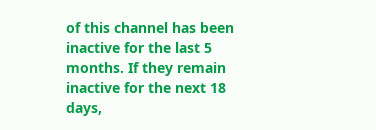of this channel has been inactive for the last 5 months. If they remain inactive for the next 18 days,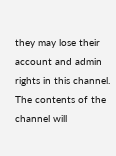they may lose their account and admin rights in this channel. The contents of the channel will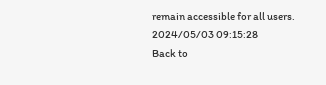remain accessible for all users.
2024/05/03 09:15:28
Back to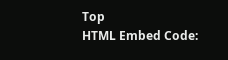Top
HTML Embed Code: